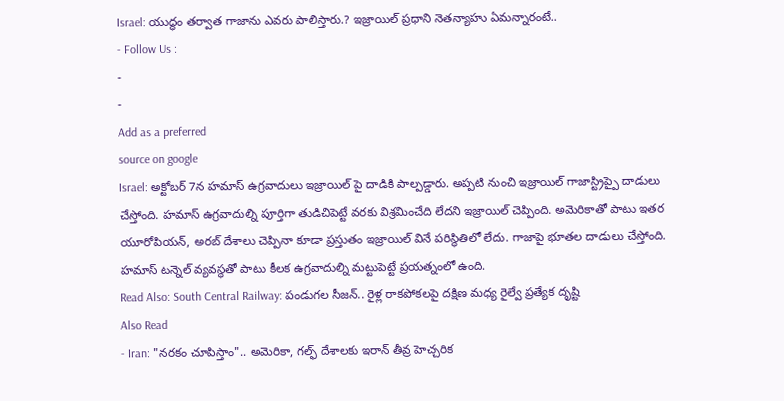Israel: యుద్ధం తర్వాత గాజాను ఎవరు పాలిస్తారు.? ఇజ్రాయిల్ ప్రధాని నెతన్యాహు ఏమన్నారంటే..
- Follow Us :
-
-
Add as a preferred
source on google
Israel: అక్టోబర్ 7న హమాస్ ఉగ్రవాదులు ఇజ్రాయిల్ పై దాడికి పాల్పడ్డారు. అప్పటి నుంచి ఇజ్రాయిల్ గాజాస్ట్రిప్పై దాడులు చేస్తోంది. హమాస్ ఉగ్రవాదుల్ని పూర్తిగా తుడిచిపెట్టే వరకు విశ్రమించేది లేదని ఇజ్రాయిల్ చెప్పింది. అమెరికాతో పాటు ఇతర యూరోపియన్, అరబ్ దేశాలు చెప్పినా కూడా ప్రస్తుతం ఇజ్రాయిల్ వినే పరిస్థితిలో లేదు. గాజాపై భూతల దాడులు చేస్తోంది. హమాస్ టన్నెల్ వ్యవస్థతో పాటు కీలక ఉగ్రవాదుల్ని మట్టుపెట్టే ప్రయత్నంలో ఉంది.
Read Also: South Central Railway: పండుగల సీజన్.. రైళ్ల రాకపోకలపై దక్షిణ మధ్య రైల్వే ప్రత్యేక దృష్టి
Also Read
- Iran: "నరకం చూపిస్తాం".. అమెరికా, గల్ఫ్ దేశాలకు ఇరాన్ తీవ్ర హెచ్చరిక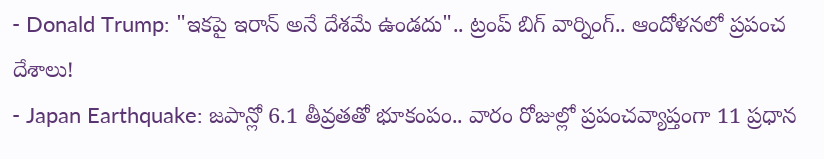- Donald Trump: "ఇకపై ఇరాన్ అనే దేశమే ఉండదు".. ట్రంప్ బిగ్ వార్నింగ్.. ఆందోళనలో ప్రపంచ దేశాలు!
- Japan Earthquake: జపాన్లో 6.1 తీవ్రతతో భూకంపం.. వారం రోజుల్లో ప్రపంచవ్యాప్తంగా 11 ప్రధాన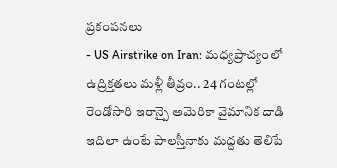ప్రకంపనలు
- US Airstrike on Iran: మధ్యప్రాచ్యంలో ఉద్రిక్తతలు మళ్లీ తీవ్రం.. 24 గంటల్లో రెండోసారి ఇరాన్పై అమెరికా వైమానిక దాడి
ఇదిలా ఉంటే పాలస్తీనాకు మద్దతు తెలిపే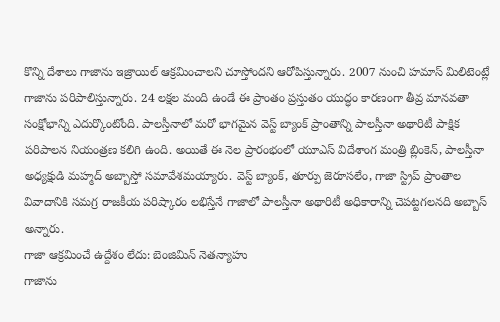కొన్ని దేశాలు గాజాను ఇజ్రాయిల్ ఆక్రమించాలని చూస్తోందని ఆరోపిస్తున్నారు. 2007 నుంచి హమాస్ మిలిటెంట్లే గాజాను పరిపాలిస్తున్నారు. 24 లక్షల మంది ఉండే ఈ ప్రాంతం ప్రస్తుతం యుద్ధం కారణంగా తీవ్ర మానవతా సంక్షోభాన్ని ఎదుర్కొంటోంది. పాలస్తీనాలో మరో భాగమైన వెస్ట్ బ్యాంక్ ప్రాంతాన్ని పాలస్తీనా అథారిటీ పాక్షిక పరిపాలన నియంత్రణ కలిగి ఉంది. అయితే ఈ నెల ప్రారంభంలో యూఎస్ విదేశాంగ మంత్రి బ్లింకెన్, పాలస్తీనా అధ్యక్షుడి మహ్మద్ అబ్బాస్తో సమావేశమయ్యారు. వెస్ట్ బ్యాంక్, తూర్పు జెరూసలేం, గాజా స్ట్రిప్ ప్రాంతాల వివాదానికి సమగ్ర రాజకీయ పరిష్కారం లభిస్తేనే గాజాలో పాలస్తీనా అథారిటీ అధికారాన్ని చెపట్టగలనది అబ్బాస్ అన్నారు.
గాజా ఆక్రమించే ఉద్దేశం లేదు: బెంజిమిన్ నెతన్యాహు
గాజాను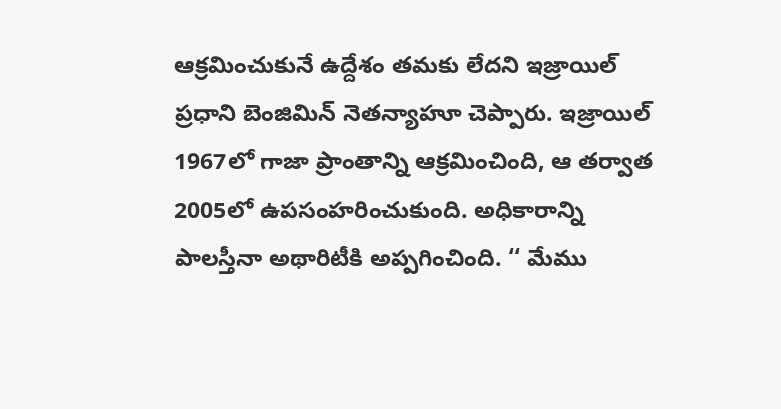ఆక్రమించుకునే ఉద్దేశం తమకు లేదని ఇజ్రాయిల్ ప్రధాని బెంజిమిన్ నెతన్యాహూ చెప్పారు. ఇజ్రాయిల్ 1967లో గాజా ప్రాంతాన్ని ఆక్రమించింది, ఆ తర్వాత 2005లో ఉపసంహరించుకుంది. అధికారాన్ని పాలస్తీనా అథారిటీకి అప్పగించింది. ‘‘ మేము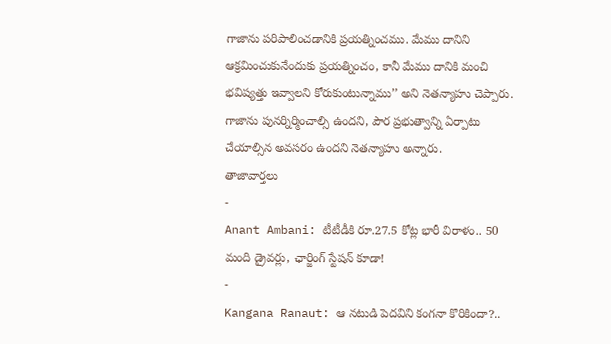గాజాను పరిపాలించడానికి ప్రయత్నించము. మేము దానిని ఆక్రమించుకునేందుకు ప్రయత్నించం, కానీ మేము దానికి మంచి భవిష్యత్తు ఇవ్వాలని కోరుకుంటున్నాము’’ అని నెతన్యాహు చెప్పారు. గాజాను పునర్నిర్మించాల్సి ఉందని, పౌర ప్రభుత్వాన్ని ఏర్పాటు చేయాల్సిన అవసరం ఉందని నెతన్యాహు అన్నారు.
తాజావార్తలు
-
Anant Ambani: టీటీడీకి రూ.27.5 కోట్ల భారీ విరాళం.. 50 మంది డ్రైవర్లు, ఛార్జింగ్ స్టేషన్ కూడా!
-
Kangana Ranaut: ఆ నటుడి పెదవిని కంగనా కొరికిందా?..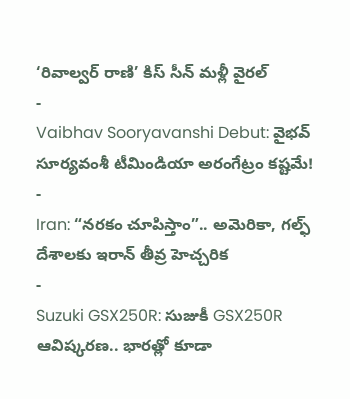‘రివాల్వర్ రాణి’ కిస్ సీన్ మళ్లీ వైరల్
-
Vaibhav Sooryavanshi Debut: వైభవ్ సూర్యవంశీ టీమిండియా అరంగేట్రం కష్టమే!
-
Iran: “నరకం చూపిస్తాం”.. అమెరికా, గల్ఫ్ దేశాలకు ఇరాన్ తీవ్ర హెచ్చరిక
-
Suzuki GSX250R: సుజుకీ GSX250R ఆవిష్కరణ.. భారత్లో కూడా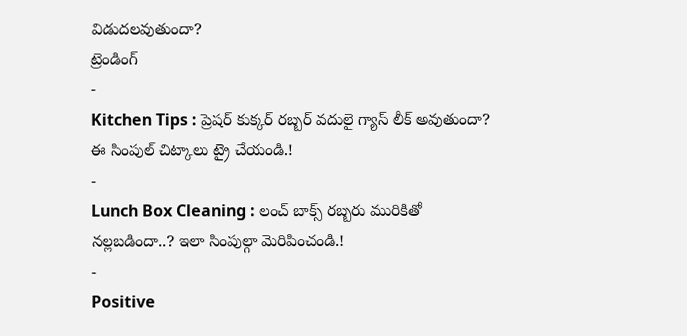విడుదలవుతుందా?
ట్రెండింగ్
-
Kitchen Tips : ప్రెషర్ కుక్కర్ రబ్బర్ వదులై గ్యాస్ లీక్ అవుతుందా? ఈ సింపుల్ చిట్కాలు ట్రై చేయండి.!
-
Lunch Box Cleaning : లంచ్ బాక్స్ రబ్బరు మురికితో నల్లబడిందా..? ఇలా సింపుల్గా మెరిపించండి.!
-
Positive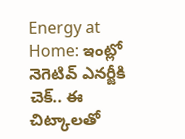Energy at Home: ఇంట్లో నెగెటివ్ ఎనర్జీకి చెక్.. ఈ చిట్కాలతో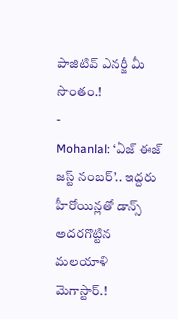పాజిటివ్ ఎనర్జీ మీ సొంతం.!
-
Mohanlal: ‘ఏజ్ ఈజ్ జస్ట్ నంబర్’.. ఇద్దరు హీరోయిన్లతో డాన్స్ అదరగొట్టిన మలయాళి మెగాస్టార్.!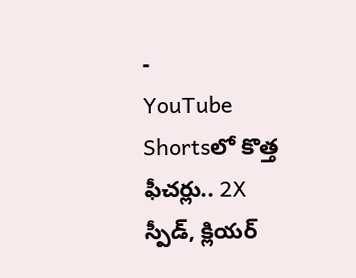-
YouTube Shortsలో కొత్త ఫీచర్లు.. 2X స్పీడ్, క్లియర్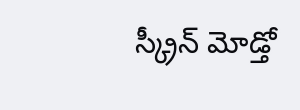స్క్రీన్ మోడ్తో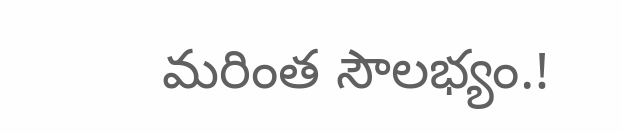మరింత సౌలభ్యం.!